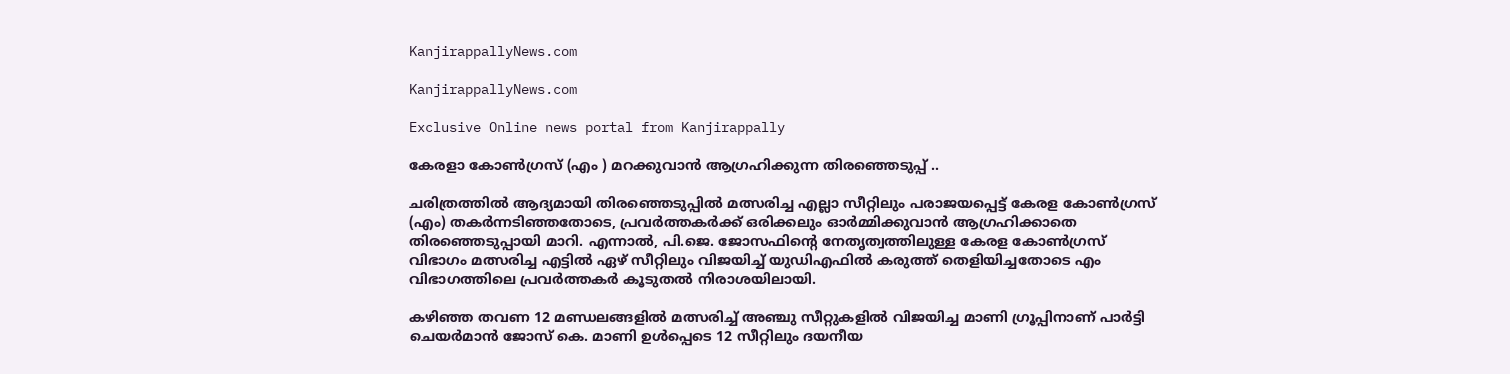KanjirappallyNews.com

KanjirappallyNews.com

Exclusive Online news portal from Kanjirappally

കേരളാ കോൺഗ്രസ് (എം ) മറക്കുവാൻ ആഗ്രഹിക്കുന്ന തിരഞ്ഞെടുപ്പ് ..

ചരിത്രത്തിൽ ആദ്യമായി തിരഞ്ഞെടുപ്പിൽ മത്സരിച്ച എല്ലാ സീറ്റിലും പരാജയപ്പെട്ട് കേരള കോൺഗ്രസ് (എം) തകർന്നടിഞ്ഞതോടെ, പ്രവർത്തകർക്ക് ഒരിക്കലും ഓർമ്മിക്കുവാൻ ആഗ്രഹിക്കാതെ തിരഞ്ഞെടുപ്പായി മാറി. എന്നാൽ, പി.ജെ. ജോസഫിന്റെ നേതൃത്വത്തിലുള്ള കേരള കോൺഗ്രസ് വിഭാഗം മത്സരിച്ച എട്ടിൽ ഏഴ് സീറ്റിലും വിജയിച്ച് യുഡിഎഫിൽ കരുത്ത് തെളിയിച്ചതോടെ എം വിഭാഗത്തിലെ പ്രവർത്തകർ കൂടുതൽ നിരാശയിലായി.

കഴിഞ്ഞ തവണ 12 മണ്ഡലങ്ങളിൽ മത്സരിച്ച് അഞ്ചു സീറ്റുകളിൽ വിജയിച്ച മാണി ഗ്രൂപ്പിനാണ് പാർട്ടി ചെയർമാൻ ജോസ് കെ. മാണി ഉൾപ്പെടെ 12 സീറ്റിലും ദയനീയ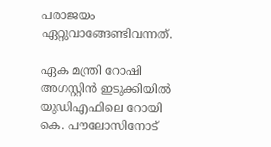പരാജയം ഏറ്റുവാങ്ങേണ്ടിവന്നത്.

ഏക മന്ത്രി റോഷി അഗസ്റ്റിൻ ഇടുക്കിയിൽ യുഡിഎഫിലെ റോയി കെ. പൗലോസിനോട്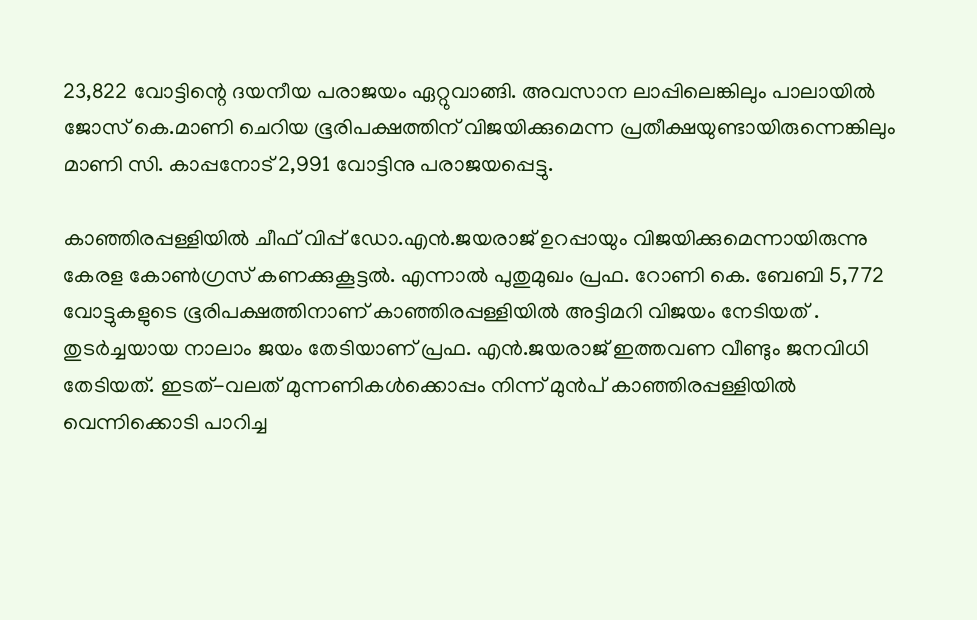23,822 വോട്ടിന്റെ ദയനീയ പരാജയം ഏറ്റുവാങ്ങി. അവസാന ലാപ്പിലെങ്കിലും പാലായിൽ ജോസ് കെ.മാണി ചെറിയ ഭൂരിപക്ഷത്തിന് വിജയിക്കുമെന്ന പ്രതീക്ഷയുണ്ടായിരുന്നെങ്കിലും മാണി സി. കാപ്പനോട് 2,991 വോട്ടിനു പരാജയപ്പെട്ടു.

കാഞ്ഞിരപ്പള്ളിയിൽ ചീഫ് വിപ്പ് ഡോ.എൻ.ജയരാജ് ഉറപ്പായും വിജയിക്കുമെന്നായിരുന്നു കേരള കോൺഗ്രസ് കണക്കുകൂട്ടൽ. എന്നാൽ പുതുമുഖം പ്രഫ. റോണി കെ. ബേബി 5,772 വോട്ടുകളുടെ ഭൂരിപക്ഷത്തിനാണ് കാഞ്ഞിരപ്പള്ളിയിൽ അട്ടിമറി വിജയം നേടിയത് . തുടർച്ചയായ നാലാം ജയം തേടിയാണ് പ്രഫ. എൻ.ജയരാജ് ഇത്തവണ വീണ്ടും ജനവിധി തേടിയത്. ഇടത്-വലത് മുന്നണികൾക്കൊപ്പം നിന്ന് മുൻപ് കാഞ്ഞിരപ്പള്ളിയിൽ വെന്നിക്കൊടി പാറിച്ച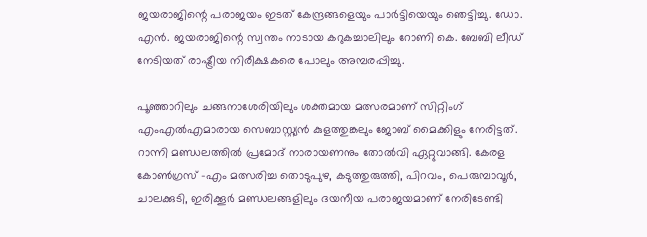ജയരാജിന്റെ പരാജയം ഇടത് കേന്ദ്രങ്ങളെയും പാർട്ടിയെയും ഞെട്ടിച്ചു. ഡോ. എൻ. ജയരാജിന്റെ സ്വന്തം നാടായ കറുകച്ചാലിലും റോണി കെ. ബേബി ലീഡ് നേടിയത് രാഷ്ട്രീയ നിരീക്ഷകരെ പോലും അമ്പരപ്പിച്ചു.

പൂഞ്ഞാറിലും ചങ്ങനാശേരിയിലും ശക്തമായ മത്സരമാണ് സിറ്റിംഗ് എംഎൽഎമാരായ സെബാസ്റ്റ്യൻ കുളത്തുങ്കലും ജോബ് മൈക്കിളും നേരിട്ടത്. റാന്നി മണ്ഡലത്തിൽ പ്രമോദ് നാരായണനും തോൽവി ഏറ്റുവാങ്ങി. കേരള കോൺഗ്രസ് -എം മത്സരിച്ച തൊടുപുഴ, കടുത്തുരുത്തി, പിറവം, പെരുമ്പാവൂർ, ചാലക്കുടി, ഇരിക്കൂർ മണ്ഡലങ്ങളിലും ദയനീയ പരാജയമാണ് നേരിടേണ്ടി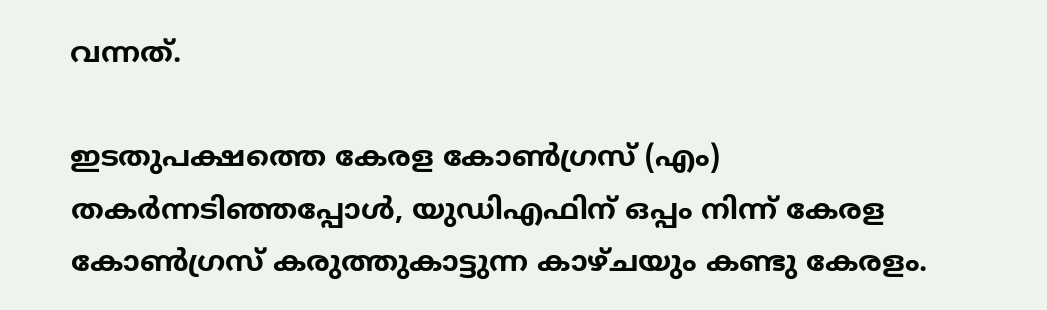വന്നത്.

ഇടതുപക്ഷത്തെ കേരള കോൺഗ്രസ് (എം) തകർന്നടിഞ്ഞപ്പോൾ, യുഡിഎഫിന് ഒപ്പം നിന്ന് കേരള കോൺഗ്രസ് കരുത്തുകാട്ടുന്ന കാഴ്ചയും കണ്ടു കേരളം.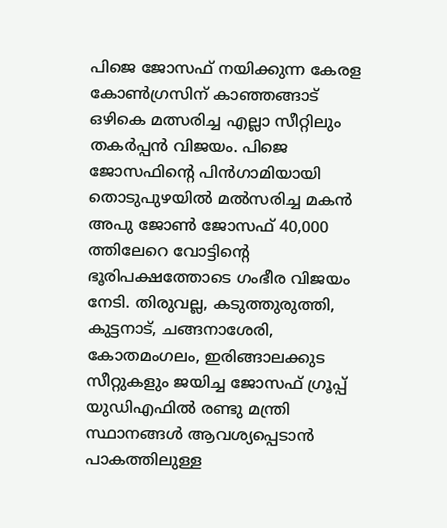പിജെ ജോസഫ് നയിക്കുന്ന കേരള കോൺഗ്രസിന് കാഞ്ഞങ്ങാട് ഒഴികെ മത്സരിച്ച എല്ലാ സീറ്റിലും തകർപ്പൻ വിജയം. പിജെ ജോസഫിന്റെ പിൻഗാമിയായി തൊടുപുഴയിൽ മൽസരിച്ച മകൻ അപു ജോൺ ജോസഫ് 40,000 ത്തിലേറെ വോട്ടിന്റെ ഭൂരിപക്ഷത്തോടെ ഗംഭീര വിജയം നേടി. തിരുവല്ല, കടുത്തുരുത്തി, കുട്ടനാട്, ചങ്ങനാശേരി, കോതമംഗലം, ഇരിങ്ങാലക്കുട സീറ്റുകളും ജയിച്ച ജോസഫ് ഗ്രൂപ്പ് യുഡിഎഫിൽ രണ്ടു മന്ത്രി സ്ഥാനങ്ങൾ ആവശ്യപ്പെടാൻ പാകത്തിലുള്ള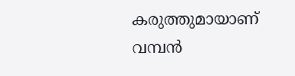കരുത്തുമായാണ് വമ്പൻ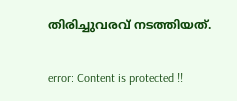തിരിച്ചുവരവ് നടത്തിയത്.

error: Content is protected !!